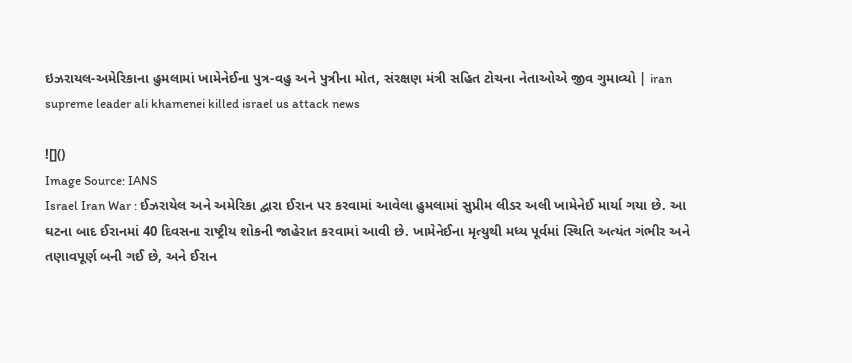ઇઝરાયલ-અમેરિકાના હુમલામાં ખામેનેઈના પુત્ર-વહુ અને પુત્રીના મોત, સંરક્ષણ મંત્રી સહિત ટોચના નેતાઓએ જીવ ગુમાવ્યો | iran supreme leader ali khamenei killed israel us attack news

![]()
Image Source: IANS
Israel Iran War : ઈઝરાયેલ અને અમેરિકા દ્વારા ઈરાન પર કરવામાં આવેલા હુમલામાં સુપ્રીમ લીડર અલી ખામેનેઈ માર્યા ગયા છે. આ ઘટના બાદ ઈરાનમાં 40 દિવસના રાષ્ટ્રીય શોકની જાહેરાત કરવામાં આવી છે. ખામેનેઈના મૃત્યુથી મધ્ય પૂર્વમાં સ્થિતિ અત્યંત ગંભીર અને તણાવપૂર્ણ બની ગઈ છે, અને ઈરાન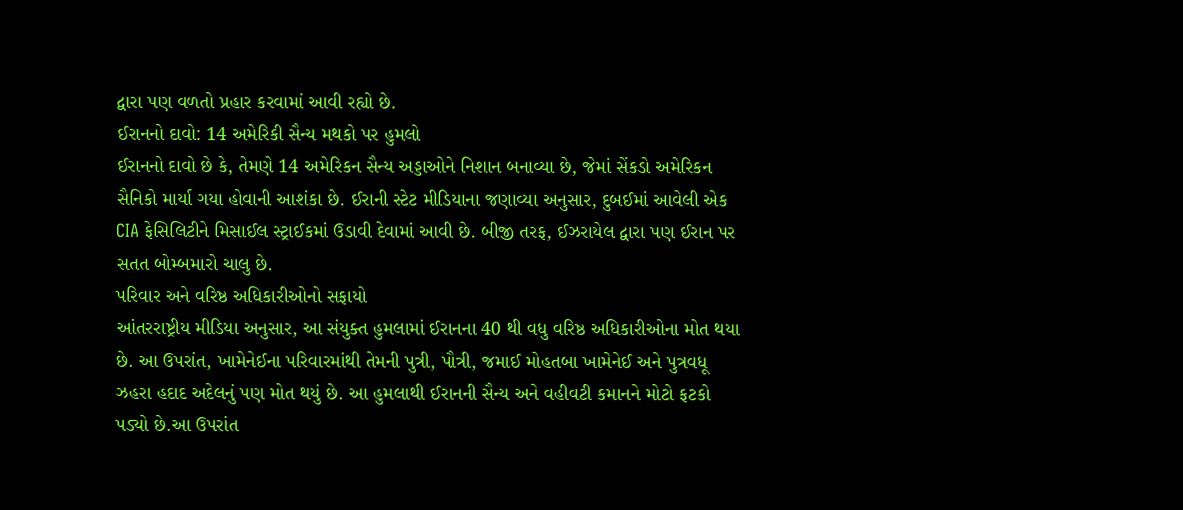દ્વારા પણ વળતો પ્રહાર કરવામાં આવી રહ્યો છે.
ઈરાનનો દાવો: 14 અમેરિકી સૈન્ય મથકો પર હુમલો
ઈરાનનો દાવો છે કે, તેમણે 14 અમેરિકન સૈન્ય અડ્ડાઓને નિશાન બનાવ્યા છે, જેમાં સેંકડો અમેરિકન સૈનિકો માર્યા ગયા હોવાની આશંકા છે. ઈરાની સ્ટેટ મીડિયાના જણાવ્યા અનુસાર, દુબઈમાં આવેલી એક CIA ફેસિલિટીને મિસાઈલ સ્ટ્રાઈકમાં ઉડાવી દેવામાં આવી છે. બીજી તરફ, ઈઝરાયેલ દ્વારા પણ ઈરાન પર સતત બોમ્બમારો ચાલુ છે.
પરિવાર અને વરિષ્ઠ અધિકારીઓનો સફાયો
આંતરરાષ્ટ્રીય મીડિયા અનુસાર, આ સંયુક્ત હુમલામાં ઈરાનના 40 થી વધુ વરિષ્ઠ અધિકારીઓના મોત થયા છે. આ ઉપરાંત, ખામેનેઈના પરિવારમાંથી તેમની પુત્રી, પૌત્રી, જમાઈ મોહતબા ખામેનેઈ અને પુત્રવધૂ ઝહરા હદાદ અદેલનું પણ મોત થયું છે. આ હુમલાથી ઈરાનની સૈન્ય અને વહીવટી કમાનને મોટો ફટકો પડ્યો છે.આ ઉપરાંત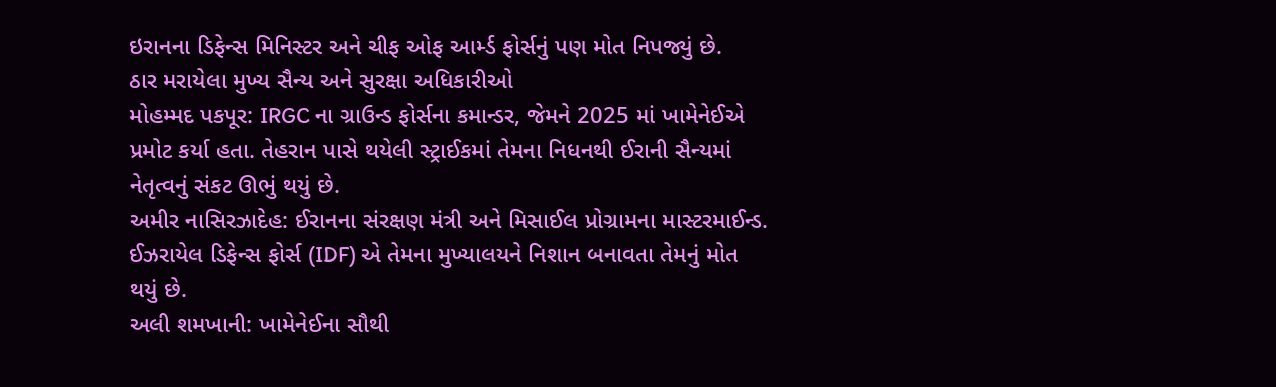ઇરાનના ડિફેન્સ મિનિસ્ટર અને ચીફ ઓફ આર્મ્ડ ફોર્સનું પણ મોત નિપજ્યું છે.
ઠાર મરાયેલા મુખ્ય સૈન્ય અને સુરક્ષા અધિકારીઓ
મોહમ્મદ પકપૂર: IRGC ના ગ્રાઉન્ડ ફોર્સના કમાન્ડર, જેમને 2025 માં ખામેનેઈએ પ્રમોટ કર્યા હતા. તેહરાન પાસે થયેલી સ્ટ્રાઈકમાં તેમના નિધનથી ઈરાની સૈન્યમાં નેતૃત્વનું સંકટ ઊભું થયું છે.
અમીર નાસિરઝાદેહ: ઈરાનના સંરક્ષણ મંત્રી અને મિસાઈલ પ્રોગ્રામના માસ્ટરમાઈન્ડ. ઈઝરાયેલ ડિફેન્સ ફોર્સ (IDF) એ તેમના મુખ્યાલયને નિશાન બનાવતા તેમનું મોત થયું છે.
અલી શમખાની: ખામેનેઈના સૌથી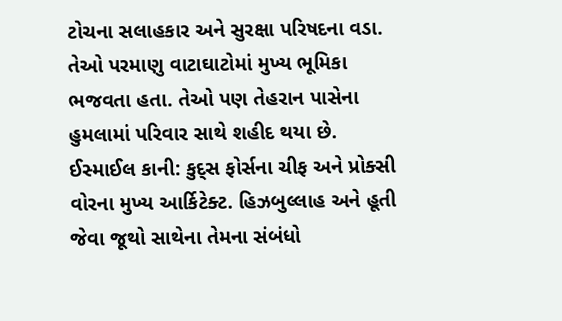ટોચના સલાહકાર અને સુરક્ષા પરિષદના વડા. તેઓ પરમાણુ વાટાઘાટોમાં મુખ્ય ભૂમિકા ભજવતા હતા. તેઓ પણ તેહરાન પાસેના હુમલામાં પરિવાર સાથે શહીદ થયા છે.
ઈસ્માઈલ કાની: કુદ્સ ફોર્સના ચીફ અને પ્રોક્સી વોરના મુખ્ય આર્કિટેક્ટ. હિઝબુલ્લાહ અને હૂતી જેવા જૂથો સાથેના તેમના સંબંધો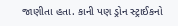જાણીતા હતા. કાની પણ ડ્રોન સ્ટ્રાઈકનો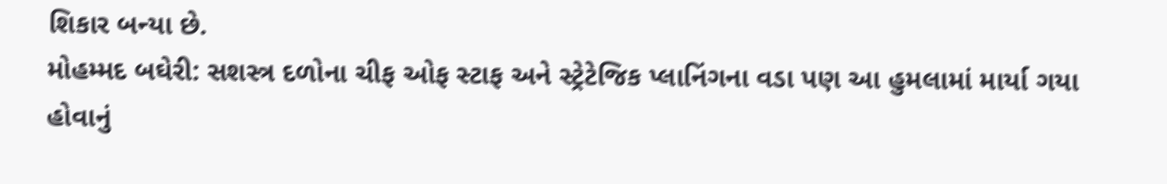શિકાર બન્યા છે.
મોહમ્મદ બઘેરી: સશસ્ત્ર દળોના ચીફ ઓફ સ્ટાફ અને સ્ટ્રેટેજિક પ્લાનિંગના વડા પણ આ હુમલામાં માર્યા ગયા હોવાનું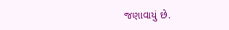જણાવાયું છે.